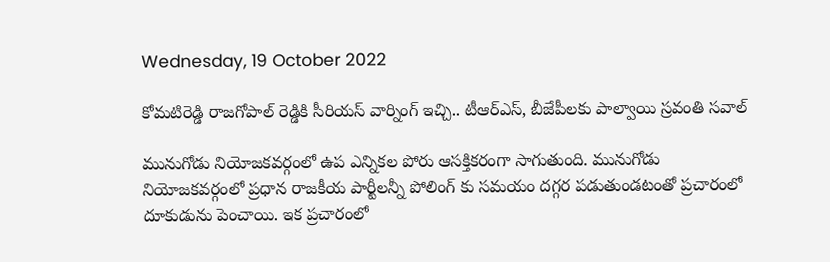Wednesday, 19 October 2022

కోమటిరెడ్డి రాజగోపాల్ రెడ్డికి సీరియస్ వార్నింగ్ ఇచ్చి.. టీఆర్ఎస్, బీజేపీలకు పాల్వాయి స్రవంతి సవాల్

మునుగోడు నియోజకవర్గంలో ఉప ఎన్నికల పోరు ఆసక్తికరంగా సాగుతుంది. మునుగోడు నియోజకవర్గంలో ప్రధాన రాజకీయ పార్టీలన్నీ పోలింగ్ కు సమయం దగ్గర పడుతుండటంతో ప్రచారంలో దూకుడును పెంచాయి. ఇక ప్రచారంలో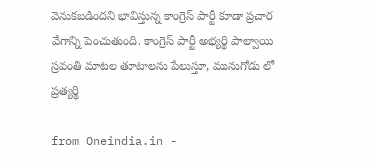వెనుకబడిందని భావిస్తున్న కాంగ్రెస్ పార్టీ కూడా ప్రచార వేగాన్ని పెంచుతుంది. కాంగ్రెస్ పార్టీ అభ్యర్థి పాల్వాయి స్రవంతి మాటల తూటాలను పేలుస్తూ, మునుగోడు లో ప్రత్యర్థి

from Oneindia.in -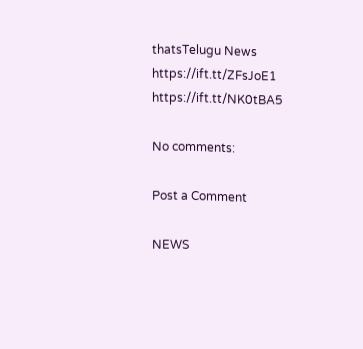thatsTelugu News https://ift.tt/ZFsJoE1
https://ift.tt/NK0tBA5

No comments:

Post a Comment

NEWS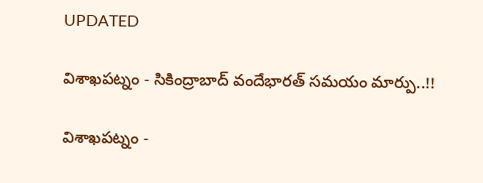UPDATED

విశాఖపట్నం - సికింద్రాబాద్ వందేభారత్ సమయం మార్పు..!!

విశాఖపట్నం -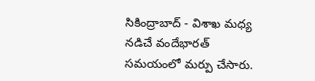సికింద్రాబాద్ - విశాఖ మధ్య నడిచే వందేభారత్ సమయంలో మర్పు చేసారు.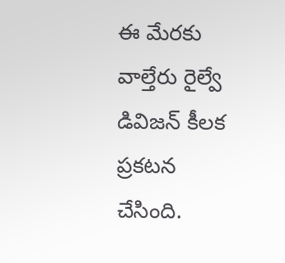ఈ మేరకు వాల్తేరు రైల్వే డివిజన్ కీలక ప్రకటన చేసింది.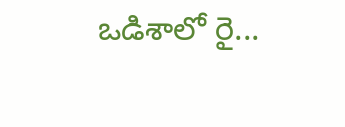ఒడిశాలో రై...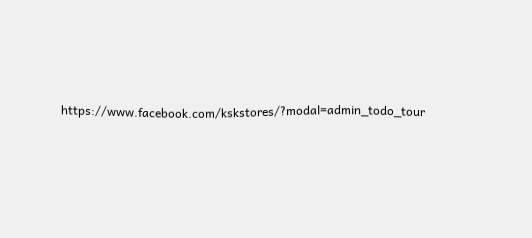https://www.facebook.com/kskstores/?modal=admin_todo_tour